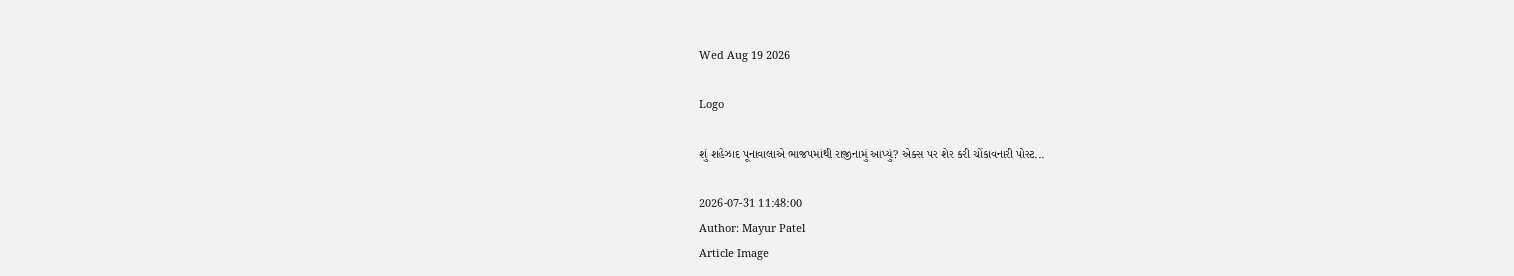Wed Aug 19 2026

Logo

શું શહેઝાદ પૂનાવાલાએ ભાજપમાંથી રાજીનામું આપ્યું? એક્સ પર શેર કરી ચોંકાવનારી પોસ્ટ...

2026-07-31 11:48:00
Author: Mayur Patel
Article Image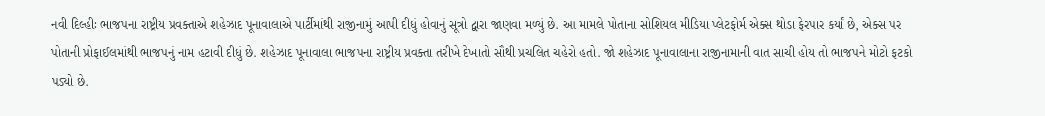નવી દિલ્હીઃ ભાજપના રાષ્ટ્રીય પ્રવક્તાએ શહેઝાદ પૂનાવાલાએ પાર્ટીમાંથી રાજીનામું આપી દીધું હોવાનું સૂત્રો દ્વારા જાણવા મળ્યું છે. આ મામલે પોતાના સોશિયલ મીડિયા પ્લેટફોર્મ એક્સ થોડા ફેરપાર કર્યાં છે, એક્સ પર પોતાની પ્રોફાઈલમાંથી ભાજપનું નામ હટાવી દીધું છે. શહેઝાદ પૂનાવાલા ભાજપના રાષ્ટ્રીય પ્રવક્તા તરીખે દેખાતો સૌથી પ્રચલિત ચહેરો હતો. જો શહેઝાદ પૂનાવાલાના રાજીનામાની વાત સાચી હોય તો ભાજપને મોટો ફટકો પડ્યો છે.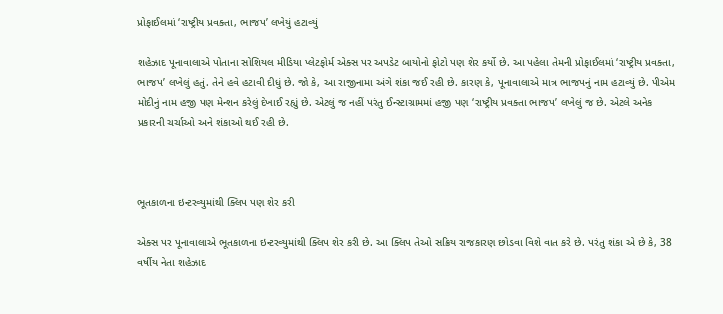પ્રોફાઈલમાં ‘રાષ્ટ્રીય પ્રવક્તા, ભાજપ’ લખેયું હટાવ્યું

શહેઝાદ પૂનાવાલાએ પોતાના સોશિયલ મીડિયા પ્લેટફોર્મ એક્સ પર અપડેટ બાયોનો ફોટો પણ શેર કર્યો છે. આ પહેલા તેમની પ્રોફાઈલમાં ‘રાષ્ટ્રીય પ્રવક્તા, ભાજપ’ લખેલું હતું. તેને હવે હટાવી દીધું છે. જો કે, આ રાજીનામા અંગે શંકા જઈ રહી છે. કારણ કે, પૂનાવાલાએ માત્ર ભાજપનું નામ હટાવ્યું છે. પીએમ મોદીનું નામ હજી પણ મેન્શન કરેલું દેખાઈ રહ્યું છે. એટલું જ નહીં પરંતુ ઈન્સ્ટાગ્રામમાં હજી પણ ‘રાષ્ટ્રીય પ્રવક્તા ભાજપ’ લખેલું જ છે. એટલે અનેક પ્રકારની ચર્ચાઓ અને શંકાઓ થઈ રહી છે.



ભૂતકાળના ઇન્ટરવ્યુમાંથી ક્લિપ પણ શેર કરી

એક્સ પર પૂનાવાલાએ ભૂતકાળના ઇન્ટરવ્યુમાંથી ક્લિપ શેર કરી છે. આ ક્લિપ તેઓ સક્રિય રાજકારણ છોડવા વિશે વાત કરે છે. પરંતુ શંકા એ છે કે, 38 વર્ષીય નેતા શહેઝાદ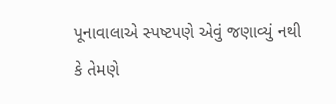પૂનાવાલાએ સ્પષ્ટપણે એવું જણાવ્યું નથી કે તેમણે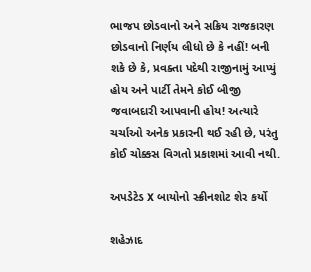ભાજપ છોડવાનો અને સક્રિય રાજકારણ છોડવાનો નિર્ણય લીધો છે કે નહીં! બની શકે છે કે, પ્રવક્તા પદેથી રાજીનામું આપ્યું હોય અને પાર્ટી તેમને કોઈ બીજી જવાબદારી આપવાની હોય! અત્યારે ચર્ચાઓ અનેક પ્રકારની થઈ રહી છે, પરંતુ કોઈ ચોક્કસ વિગતો પ્રકાશમાં આવી નથી.

અપડેટેડ X બાયોનો સ્ક્રીનશોટ શેર કર્યો

શહેઝાદ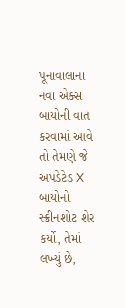પૂનાવાલાના નવા એક્સ બાયોની વાત કરવામાં આવે તો તેમણે જે અપડેટેડ X બાયોનો સ્ક્રીનશોટ શેર કર્યો, તેમાં લખ્યું છે,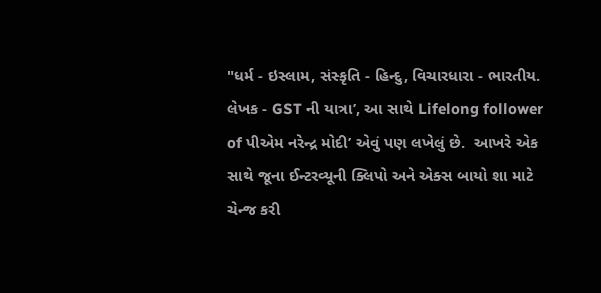"ધર્મ - ઇસ્લામ, સંસ્કૃતિ - હિન્દુ, વિચારધારા - ભારતીય. લેખક - GST ની યાત્રા’, આ સાથે Lifelong follower of પીએમ નરેન્દ્ર મોદી’ એવું પણ લખેલું છે.  આખરે એક સાથે જૂના ઈન્ટરવ્યૂની ક્લિપો અને એક્સ બાયો શા માટે ચેન્જ કરી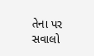તેના પર સવાલો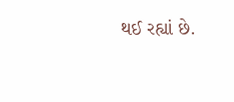થઈ રહ્યાં છે.